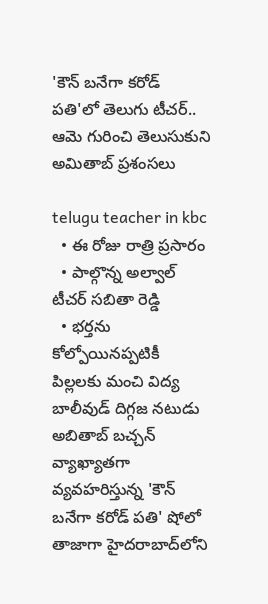'కౌన్‌ బనేగా కరోడ్‌ పతి'లో తెలుగు టీచర్‌.. ఆమె గురించి తెలుసుకుని అమితాబ్ ప్రశంసలు

telugu teacher in kbc
  • ఈ రోజు రాత్రి ప్రసారం
  • పాల్గొన్న అల్వాల్‌ టీచర్‌ సబితా రెడ్డి
  • భర్తను కోల్పోయినప్పటికీ పిల్లలకు మంచి విద్య
బాలీవుడ్‌ దిగ్గజ నటుడు అబితాబ్ బచ్చన్‌‌ వ్యాఖ్యాతగా వ్యవహరిస్తున్న 'కౌన్‌ బనేగా కరోడ్‌ పతి' షోలో తాజాగా హైదరాబాద్‌లోని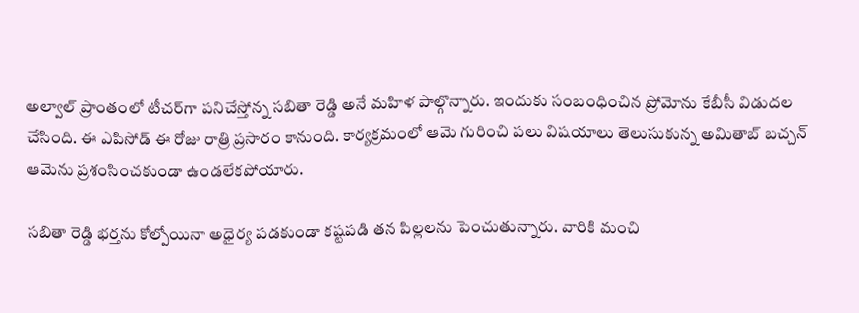అల్వాల్‌ ప్రాంతంలో టీచర్‌గా పనిచేస్తోన్న సబితా రెడ్డి అనే మహిళ పాల్గొన్నారు. ఇందుకు సంబంధించిన ప్రోమోను కేబీసీ విడుదల చేసింది. ఈ ఎపిసోడ్‌ ఈ రోజు రాత్రి ప్రసారం కానుంది. కార్యక్రమంలో ఆమె గురించి పలు విషయాలు తెలుసుకున్న అమితాబ్‌ బచ్చన్‌ ఆమెను ప్రశంసించకుండా ఉండలేకపోయారు.

సబితా రెడ్డి భర్తను కోల్పోయినా అధైర్య పడకుండా కష్టపడి తన పిల్లలను పెంచుతున్నారు. వారికి మంచి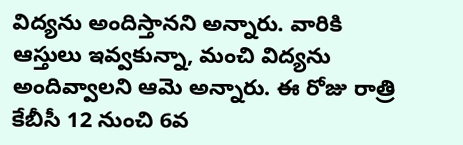విద్యను అందిస్తానని అన్నారు. వారికి ఆస్తులు ఇవ్వకున్నా, మంచి విద్యను అందివ్వాలని ఆమె అన్నారు. ఈ రోజు రాత్రి కేబీసీ 12 నుంచి 6వ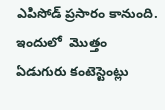ఎపిసోడ్ ప్రసారం కానుంది. ఇందులో  మొత్తం ఏడుగురు కంటెస్టెంట్లు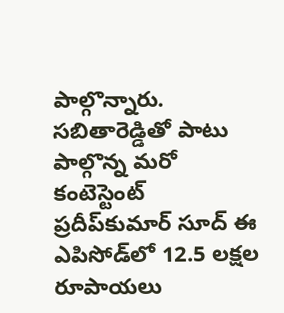పాల్గొన్నారు. సబితారెడ్డితో పాటు పాల్గొన్న మరో కంటెస్టెంట్‌ ప్రదీప్‌కుమార్‌ సూద్‌ ఈ ఎపిసోడ్‌లో 12.5 లక్షల రూపాయలు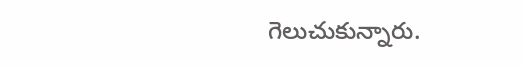గెలుచుకున్నారు.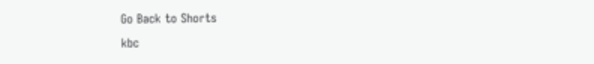Go Back to Shorts
kbc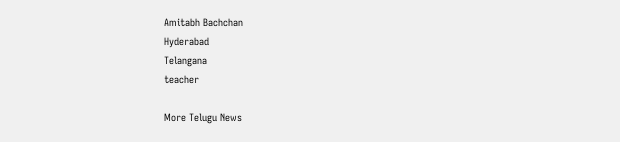Amitabh Bachchan
Hyderabad
Telangana
teacher

More Telugu News